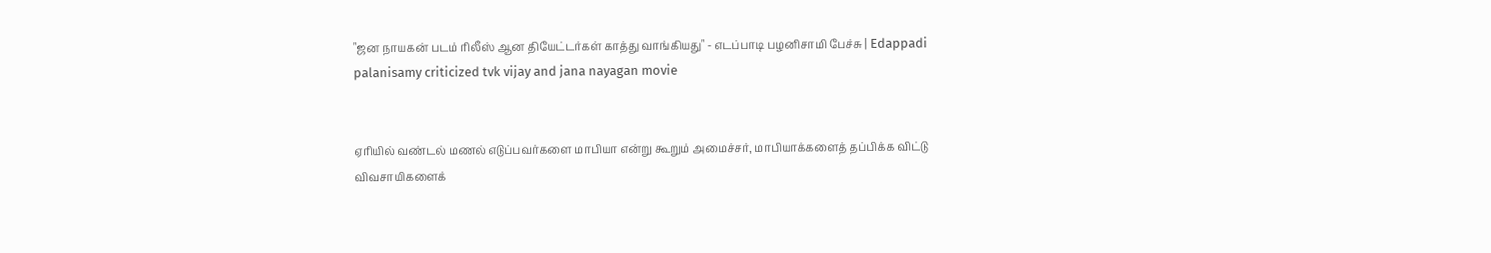"ஜன நாயகன் படம் ரிலீஸ் ஆன தியேட்டர்கள் காத்து வாங்கியது" - எடப்பாடி பழனிசாமி பேச்சு | Edappadi palanisamy criticized tvk vijay and jana nayagan movie


ஏரியில் வண்டல் மணல் எடுப்பவர்களை மாபியா என்று கூறும் அமைச்சர், மாபியாக்களைத் தப்பிக்க விட்டு விவசாயிகளைக்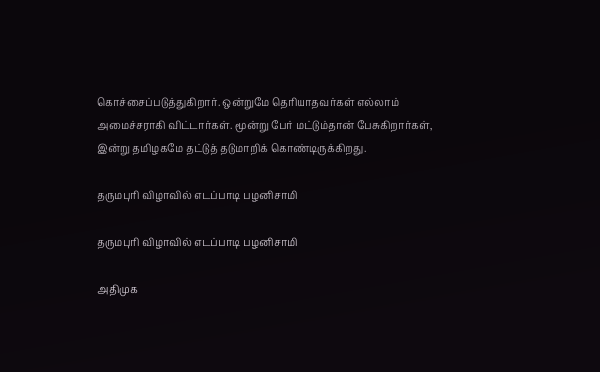கொச்சைப்படுத்துகிறார். ஒன்றுமே தெரியாதவர்கள் எல்லாம் அமைச்சராகி விட்டார்கள். மூன்று பேர் மட்டும்தான் பேசுகிறார்கள், இன்று தமிழகமே தட்டுத் தடுமாறிக் கொண்டிருக்கிறது.

தருமபுரி விழாவில் எடப்பாடி பழனிசாமி

தருமபுரி விழாவில் எடப்பாடி பழனிசாமி

அதிமுக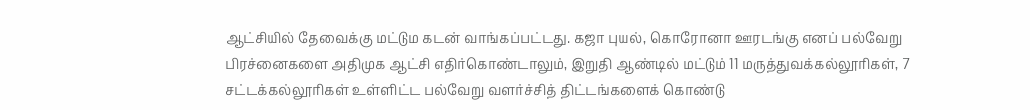ஆட்சியில் தேவைக்கு மட்டும கடன் வாங்கப்பட்டது. கஜா புயல், கொரோனா ஊரடங்கு எனப் பல்வேறு பிரச்னைகளை அதிமுக ஆட்சி எதிர்கொண்டாலும், இறுதி ஆண்டில் மட்டும் 11 மருத்துவக்கல்லூரிகள், 7 சட்டக்கல்லூரிகள் உள்ளிட்ட பல்வேறு வளர்ச்சித் திட்டங்களைக் கொண்டு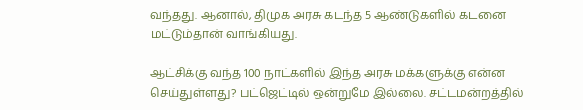வந்தது. ஆனால், திமுக அரசு கடந்த 5 ஆண்டுகளில் கடனை மட்டும்தான் வாங்கியது.

ஆட்சிக்கு வந்த 100 நாட்களில் இந்த அரசு மக்களுக்கு என்ன செய்துள்ளது? பட்ஜெட்டில் ஒன்றுமே இல்லை. சட்டமன்றத்தில்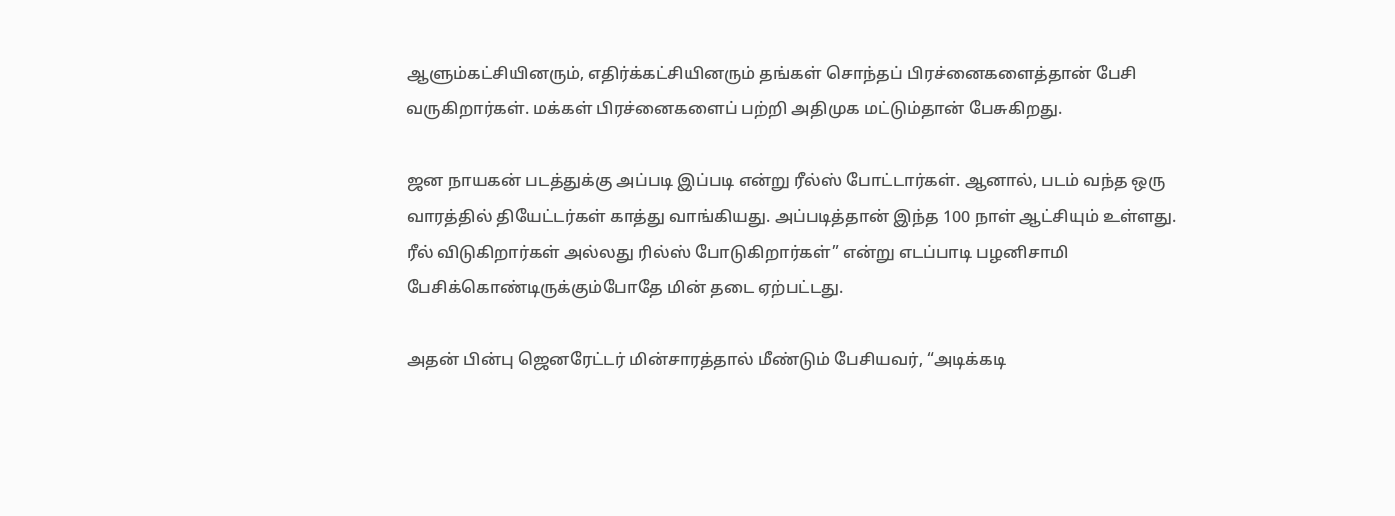ஆளும்கட்சியினரும், எதிர்க்கட்சியினரும் தங்கள் சொந்தப் பிரச்னைகளைத்தான் பேசி வருகிறார்கள். மக்கள் பிரச்னைகளைப் பற்றி அதிமுக மட்டும்தான் பேசுகிறது.

ஜன நாயகன் படத்துக்கு அப்படி இப்படி என்று ரீல்ஸ் போட்டார்கள். ஆனால், படம் வந்த ஒரு வாரத்தில் தியேட்டர்கள் காத்து வாங்கியது. அப்படித்தான் இந்த 100 நாள் ஆட்சியும் உள்ளது. ரீல் விடுகிறார்கள் அல்லது ரில்ஸ் போடுகிறார்கள்” என்று எடப்பாடி பழனிசாமி பேசிக்கொண்டிருக்கும்போதே மின் தடை ஏற்பட்டது.

அதன் பின்பு ஜெனரேட்டர் மின்சாரத்தால் மீண்டும் பேசியவர், “அடிக்கடி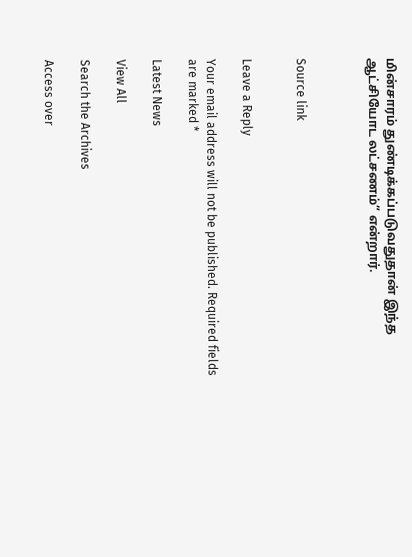மின்சாரம் துண்டிக்கப்படுவதுதான் இந்த ஆட்சியோட லட்சணம்” என்றார்.



Source link


Leave a Reply

Your email address will not be published. Required fields are marked *

Latest News

View All

Search the Archives

Access over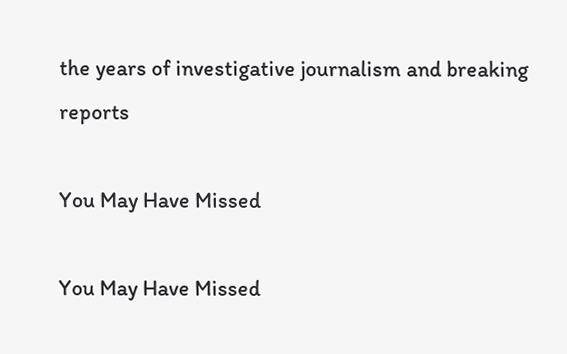the years of investigative journalism and breaking reports

You May Have Missed

You May Have Missed